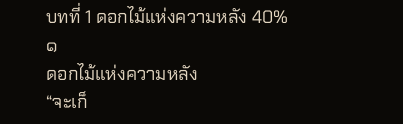บทที่ 1 ดอกไม้แห่งความหลัง 40%
๑
ดอกไม้แห่งความหลัง
“จะเก็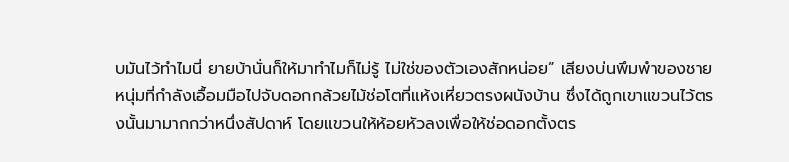บมันไว้ทำไมนี่ ยายบ้านั่นก็ให้มาทำไมก็ไม่รู้ ไม่ใช่ของตัวเองสักหน่อย” เสียงบ่นพึมพำของชายหนุ่มที่กำลังเอื้อมมือไปจับดอกกล้วยไม้ช่อโตที่แห้งเหี่ยวตรงผนังบ้าน ซึ่งได้ถูกเขาแขวนไว้ตรงนั้นมามากกว่าหนึ่งสัปดาห์ โดยแขวนให้ห้อยหัวลงเพื่อให้ช่อดอกตั้งตร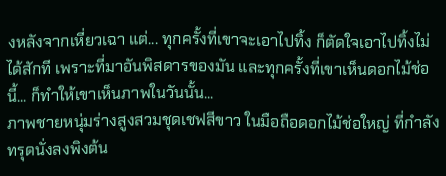งหลังจากเหี่ยวเฉา แต่... ทุกครั้งที่เขาจะเอาไปทิ้ง ก็ตัดใจเอาไปทิ้งไม่ได้สักที เพราะที่มาอันพิสดารของมัน และทุกครั้งที่เขาเห็นดอกไม้ช่อนี้... ก็ทำให้เขาเห็นภาพในวันนั้น...
ภาพชายหนุ่มร่างสูงสวมชุดเชฟสีขาว ในมือถือดอกไม้ช่อใหญ่ ที่กำลังทรุดนั่งลงพิงต้น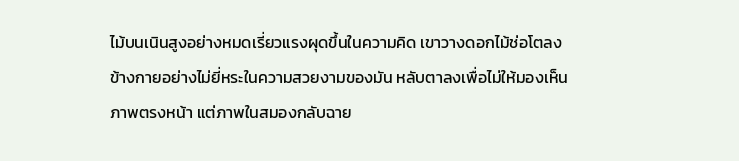ไม้บนเนินสูงอย่างหมดเรี่ยวแรงผุดขึ้นในความคิด เขาวางดอกไม้ช่อโตลงข้างกายอย่างไม่ยี่หระในความสวยงามของมัน หลับตาลงเพื่อไม่ให้มองเห็นภาพตรงหน้า แต่ภาพในสมองกลับฉาย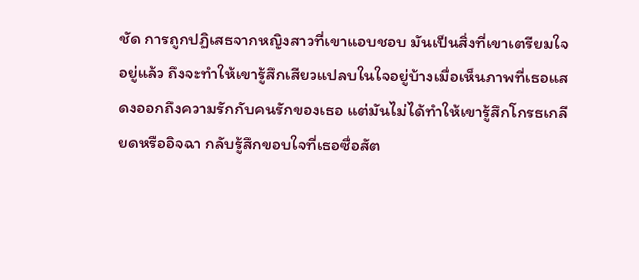ชัด การถูกปฏิเสธจากหญิงสาวที่เขาแอบชอบ มันเป็นสิ่งที่เขาเตรียมใจอยู่แล้ว ถึงจะทำให้เขารู้สึกเสียวแปลบในใจอยู่บ้างเมื่อเห็นภาพที่เธอแสดงออกถึงความรักกับคนรักของเธอ แต่มันไม่ได้ทำให้เขารู้สึกโกรธเกลียดหรืออิจฉา กลับรู้สึกขอบใจที่เธอซื่อสัต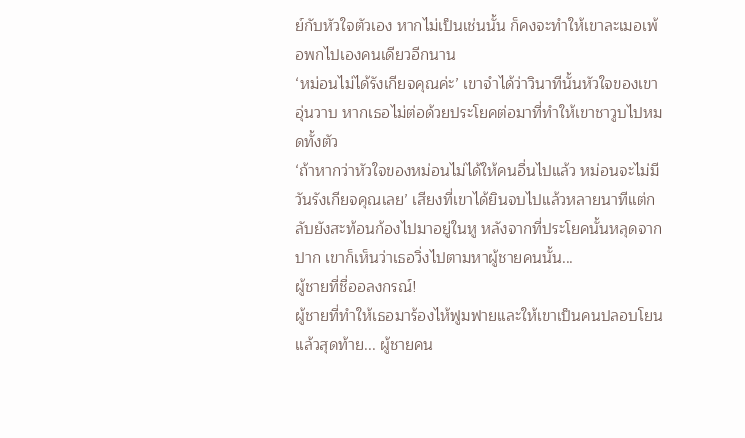ย์กับหัวใจตัวเอง หากไม่เป็นเช่นนั้น ก็คงจะทำให้เขาละเมอเพ้อพกไปเองคนเดียวอีกนาน
‘หม่อนไม่ได้รังเกียจคุณค่ะ’ เขาจำได้ว่าวินาทีนั้นหัวใจของเขาอุ่นวาบ หากเธอไม่ต่อด้วยประโยคต่อมาที่ทำให้เขาชาวูบไปหมดทั้งตัว
‘ถ้าหากว่าหัวใจของหม่อนไม่ได้ให้คนอื่นไปแล้ว หม่อนจะไม่มีวันรังเกียจคุณเลย’ เสียงที่เขาได้ยินจบไปแล้วหลายนาทีแต่กลับยังสะท้อนก้องไปมาอยู่ในหู หลังจากที่ประโยคนั้นหลุดจากปาก เขาก็เห็นว่าเธอวิ่งไปตามหาผู้ชายคนนั้น...
ผู้ชายที่ชื่ออลงกรณ์!
ผู้ชายที่ทำให้เธอมาร้องไห้ฟูมฟายและให้เขาเป็นคนปลอบโยน
แล้วสุดท้าย... ผู้ชายคน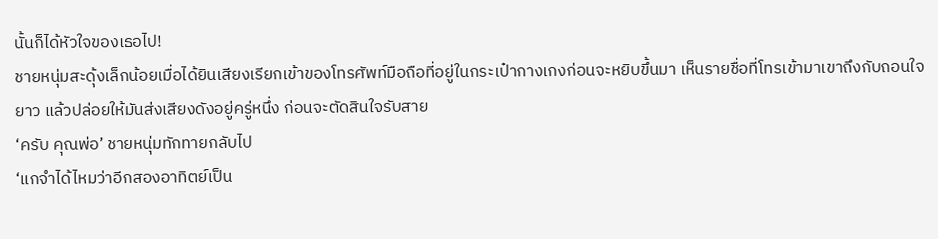นั้นก็ได้หัวใจของเธอไป!
ชายหนุ่มสะดุ้งเล็กน้อยเมื่อได้ยินเสียงเรียกเข้าของโทรศัพท์มือถือที่อยู่ในกระเป๋ากางเกงก่อนจะหยิบขึ้นมา เห็นรายชื่อที่โทรเข้ามาเขาถึงกับถอนใจยาว แล้วปล่อยให้มันส่งเสียงดังอยู่ครู่หนึ่ง ก่อนจะตัดสินใจรับสาย
‘ครับ คุณพ่อ’ ชายหนุ่มทักทายกลับไป
‘แกจำได้ไหมว่าอีกสองอาทิตย์เป็น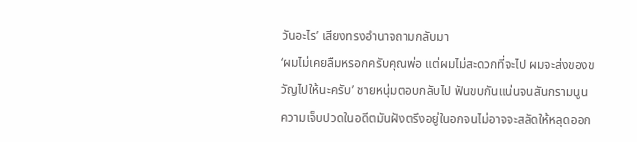วันอะไร’ เสียงทรงอำนาจถามกลับมา
‘ผมไม่เคยลืมหรอกครับคุณพ่อ แต่ผมไม่สะดวกที่จะไป ผมจะส่งของขวัญไปให้นะครับ’ ชายหนุ่มตอบกลับไป ฟันขบกันแน่นจนสันกรามนูน ความเจ็บปวดในอดีตมันฝังตรึงอยู่ในอกจนไม่อาจจะสลัดให้หลุดออก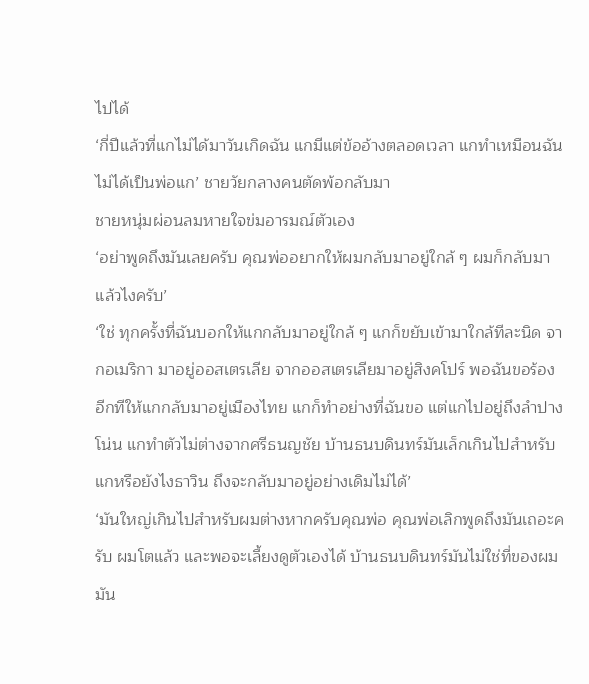ไปได้
‘กี่ปีแล้วที่แกไม่ได้มาวันเกิดฉัน แกมีแต่ข้ออ้างตลอดเวลา แกทำเหมือนฉันไม่ได้เป็นพ่อแก’ ชายวัยกลางคนตัดพ้อกลับมา
ชายหนุ่มผ่อนลมหายใจข่มอารมณ์ตัวเอง
‘อย่าพูดถึงมันเลยครับ คุณพ่ออยากให้ผมกลับมาอยู่ใกล้ ๆ ผมก็กลับมาแล้วไงครับ’
‘ใช่ ทุกครั้งที่ฉันบอกให้แกกลับมาอยู่ใกล้ ๆ แกก็ขยับเข้ามาใกล้ทีละนิด จากอเมริกา มาอยู่ออสเตรเลีย จากออสเตรเลียมาอยู่สิงคโปร์ พอฉันขอร้องอีกทีให้แกกลับมาอยู่เมืองไทย แกก็ทำอย่างที่ฉันขอ แต่แกไปอยู่ถึงลำปางโน่น แกทำตัวไม่ต่างจากศรีธนญชัย บ้านธนบดินทร์มันเล็กเกินไปสำหรับแกหรือยังไงธาวิน ถึงจะกลับมาอยู่อย่างเดิมไม่ได้’
‘มันใหญ่เกินไปสำหรับผมต่างหากครับคุณพ่อ คุณพ่อเลิกพูดถึงมันเถอะครับ ผมโตแล้ว และพอจะเลี้ยงดูตัวเองได้ บ้านธนบดินทร์มันไม่ใช่ที่ของผม มัน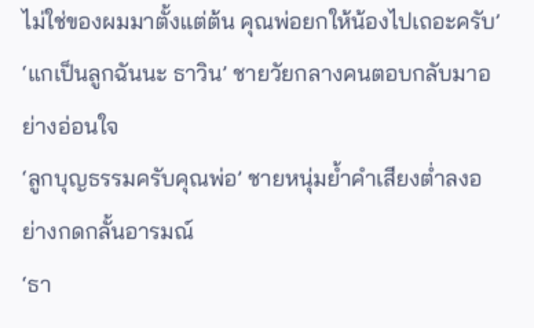ไม่ใช่ของผมมาตั้งแต่ต้น คุณพ่อยกให้น้องไปเถอะครับ’
‘แกเป็นลูกฉันนะ ธาวิน’ ชายวัยกลางคนตอบกลับมาอย่างอ่อนใจ
‘ลูกบุญธรรมครับคุณพ่อ’ ชายหนุ่มย้ำคำเสียงต่ำลงอย่างกดกลั้นอารมณ์
‘ธา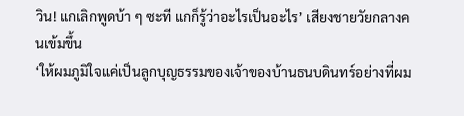วิน! แกเลิกพูดบ้า ๆ ซะที แกก็รู้ว่าอะไรเป็นอะไร’ เสียงชายวัยกลางคนเข้มขึ้น
‘ให้ผมภูมิใจแค่เป็นลูกบุญธรรมของเจ้าของบ้านธนบดินทร์อย่างที่ผม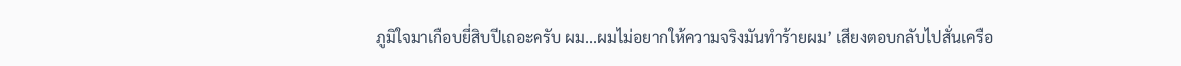ภูมิใจมาเกือบยี่สิบปีเถอะครับ ผม...ผมไม่อยากให้ความจริงมันทำร้ายผม’ เสียงตอบกลับไปสั่นเครือ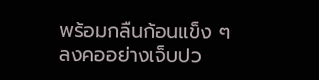พร้อมกลืนก้อนแข็ง ๆ ลงคออย่างเจ็บปว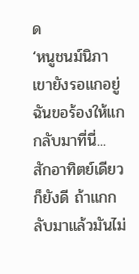ด
‘หนูชนม์นิภา เขายังรอแกอยู่ ฉันขอร้องให้แกกลับมาที่นี่... สักอาทิตย์เดียวก็ยังดี ถ้าแกกลับมาแล้วมันไม่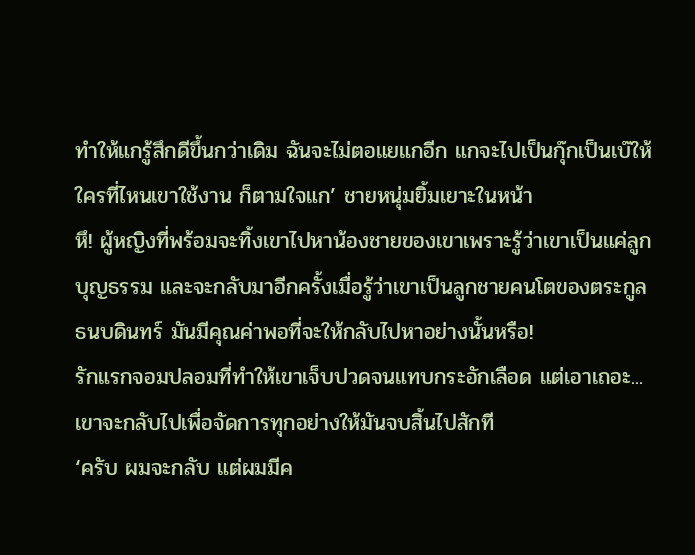ทำให้แกรู้สึกดีขึ้นกว่าเดิม ฉันจะไม่ตอแยแกอีก แกจะไปเป็นกุ๊กเป็นเบ๊ให้ใครที่ไหนเขาใช้งาน ก็ตามใจแก’ ชายหนุ่มยิ้มเยาะในหน้า
หึ! ผู้หญิงที่พร้อมจะทิ้งเขาไปหาน้องชายของเขาเพราะรู้ว่าเขาเป็นแค่ลูกบุญธรรม และจะกลับมาอีกครั้งเมื่อรู้ว่าเขาเป็นลูกชายคนโตของตระกูลธนบดินทร์ มันมีคุณค่าพอที่จะให้กลับไปหาอย่างนั้นหรือ!
รักแรกจอมปลอมที่ทำให้เขาเจ็บปวดจนแทบกระอักเลือด แต่เอาเถอะ... เขาจะกลับไปเพื่อจัดการทุกอย่างให้มันจบสิ้นไปสักที
‘ครับ ผมจะกลับ แต่ผมมีค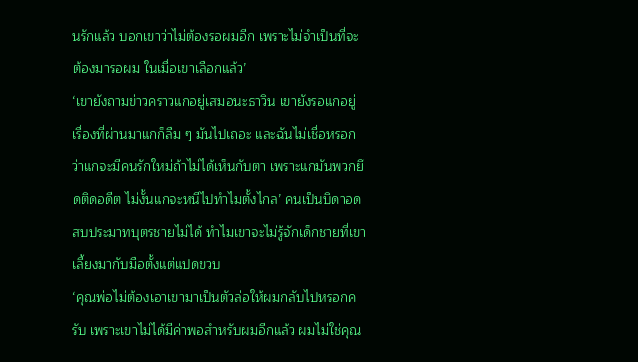นรักแล้ว บอกเขาว่าไม่ต้องรอผมอีก เพราะไม่จำเป็นที่จะต้องมารอผม ในเมื่อเขาเลือกแล้ว’
‘เขายังถามข่าวคราวแกอยู่เสมอนะธาวิน เขายังรอแกอยู่ เรื่องที่ผ่านมาแกก็ลืม ๆ มันไปเถอะ และฉันไม่เชื่อหรอก ว่าแกจะมีคนรักใหม่ถ้าไม่ได้เห็นกับตา เพราะแกมันพวกยึดติดอดีต ไม่งั้นแกจะหนีไปทำไมตั้งไกล’ คนเป็นบิดาอดสบประมาทบุตรชายไม่ได้ ทำไมเขาจะไม่รู้จักเด็กชายที่เขาเลี้ยงมากับมือตั้งแต่แปดขวบ
‘คุณพ่อไม่ต้องเอาเขามาเป็นตัวล่อให้ผมกลับไปหรอกครับ เพราะเขาไม่ได้มีค่าพอสำหรับผมอีกแล้ว ผมไม่ใช่คุณ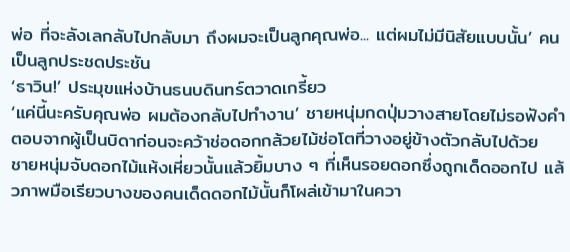พ่อ ที่จะลังเลกลับไปกลับมา ถึงผมจะเป็นลูกคุณพ่อ... แต่ผมไม่มีนิสัยแบบนั้น’ คนเป็นลูกประชดประชัน
‘ธาวิน!’ ประมุขแห่งบ้านธนบดินทร์ตวาดเกรี้ยว
‘แค่นี้นะครับคุณพ่อ ผมต้องกลับไปทำงาน’ ชายหนุ่มกดปุ่มวางสายโดยไม่รอฟังคำตอบจากผู้เป็นบิดาก่อนจะคว้าช่อดอกกล้วยไม้ช่อโตที่วางอยู่ข้างตัวกลับไปด้วย
ชายหนุ่มจับดอกไม้แห้งเหี่ยวนั้นแล้วยิ้มบาง ๆ ที่เห็นรอยดอกซึ่งถูกเด็ดออกไป แล้วภาพมือเรียวบางของคนเด็ดดอกไม้นั้นก็โผล่เข้ามาในควา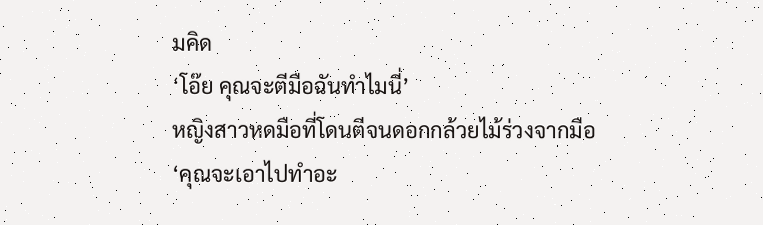มคิด
‘โอ๊ย คุณจะตีมือฉันทำไมนี่’
หญิงสาวหดมือที่โดนตีจนดอกกล้วยไม้ร่วงจากมือ
‘คุณจะเอาไปทำอะ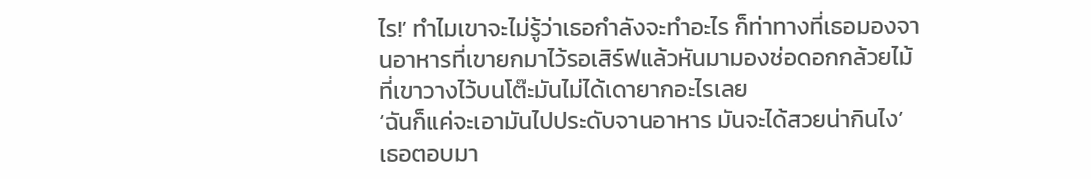ไร!’ ทำไมเขาจะไม่รู้ว่าเธอกำลังจะทำอะไร ก็ท่าทางที่เธอมองจานอาหารที่เขายกมาไว้รอเสิร์ฟแล้วหันมามองช่อดอกกล้วยไม้ที่เขาวางไว้บนโต๊ะมันไม่ได้เดายากอะไรเลย
‘ฉันก็แค่จะเอามันไปประดับจานอาหาร มันจะได้สวยน่ากินไง’ เธอตอบมา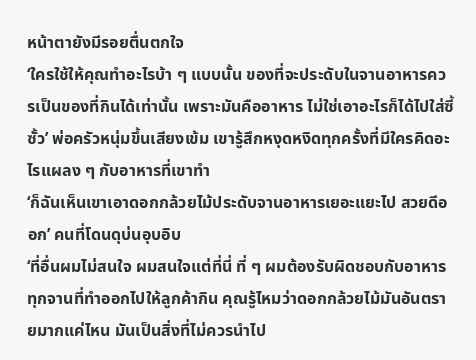หน้าตายังมีรอยตื่นตกใจ
‘ใครใช้ให้คุณทำอะไรบ้า ๆ แบบนั้น ของที่จะประดับในจานอาหารควรเป็นของที่กินได้เท่านั้น เพราะมันคืออาหาร ไม่ใช่เอาอะไรก็ได้ไปใส่ซี้ซั้ว’ พ่อครัวหนุ่มขึ้นเสียงเข้ม เขารู้สึกหงุดหงิดทุกครั้งที่มีใครคิดอะไรแผลง ๆ กับอาหารที่เขาทำ
‘ก็ฉันเห็นเขาเอาดอกกล้วยไม้ประดับจานอาหารเยอะแยะไป สวยดีออก’ คนที่โดนดุบ่นอุบอิบ
‘ที่อื่นผมไม่สนใจ ผมสนใจแต่ที่นี่ ที่ ๆ ผมต้องรับผิดชอบกับอาหารทุกจานที่ทำออกไปให้ลูกค้ากิน คุณรู้ไหมว่าดอกกล้วยไม้มันอันตรายมากแค่ไหน มันเป็นสิ่งที่ไม่ควรนำไป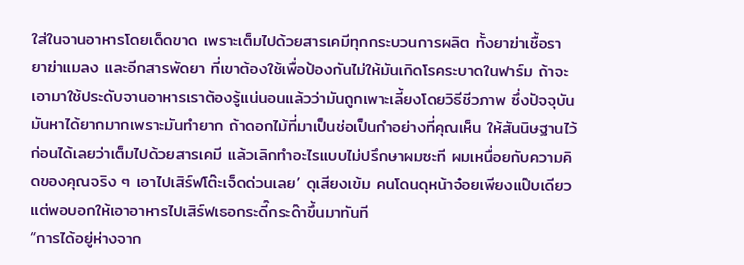ใส่ในจานอาหารโดยเด็ดขาด เพราะเต็มไปด้วยสารเคมีทุกกระบวนการผลิต ทั้งยาฆ่าเชื้อรา ยาฆ่าแมลง และอีกสารพัดยา ที่เขาต้องใช้เพื่อป้องกันไม่ให้มันเกิดโรคระบาดในฟาร์ม ถ้าจะเอามาใช้ประดับจานอาหารเราต้องรู้แน่นอนแล้วว่ามันถูกเพาะเลี้ยงโดยวิธีชีวภาพ ซึ่งปัจจุบันมันหาได้ยากมากเพราะมันทำยาก ถ้าดอกไม้ที่มาเป็นช่อเป็นกำอย่างที่คุณเห็น ให้สันนิษฐานไว้ก่อนได้เลยว่าเต็มไปด้วยสารเคมี แล้วเลิกทำอะไรแบบไม่ปรึกษาผมซะที ผมเหนื่อยกับความคิดของคุณจริง ๆ เอาไปเสิร์ฟโต๊ะเจ็ดด่วนเลย’ ดุเสียงเข้ม คนโดนดุหน้าจ๋อยเพียงแป๊บเดียว แต่พอบอกให้เอาอาหารไปเสิร์ฟเธอกระดี๊กระด๊าขึ้นมาทันที
“การได้อยู่ห่างจาก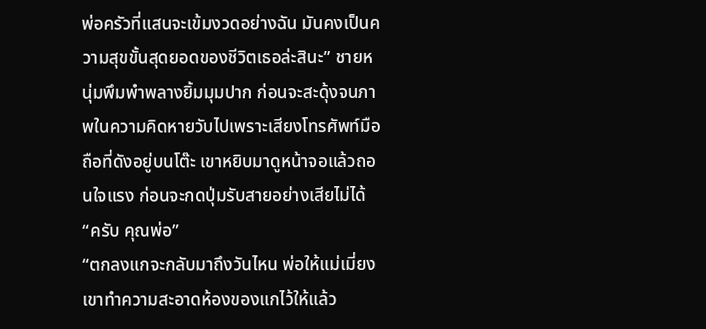พ่อครัวที่แสนจะเข้มงวดอย่างฉัน มันคงเป็นความสุขขั้นสุดยอดของชีวิตเธอล่ะสินะ” ชายหนุ่มพึมพำพลางยิ้มมุมปาก ก่อนจะสะดุ้งจนภาพในความคิดหายวับไปเพราะเสียงโทรศัพท์มือถือที่ดังอยู่บนโต๊ะ เขาหยิบมาดูหน้าจอแล้วถอนใจแรง ก่อนจะกดปุ่มรับสายอย่างเสียไม่ได้
“ครับ คุณพ่อ”
“ตกลงแกจะกลับมาถึงวันไหน พ่อให้แม่เมี่ยงเขาทำความสะอาดห้องของแกไว้ให้แล้ว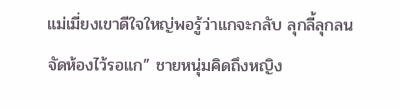แม่เมี่ยงเขาดีใจใหญ่พอรู้ว่าแกจะกลับ ลุกลี้ลุกลนจัดห้องไว้รอแก” ชายหนุ่มคิดถึงหญิง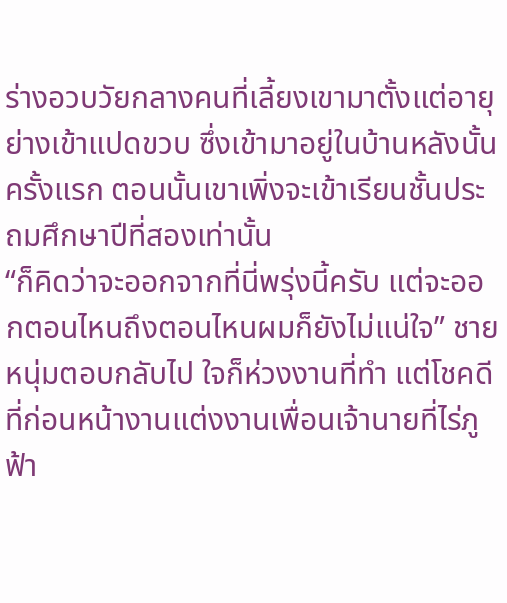ร่างอวบวัยกลางคนที่เลี้ยงเขามาตั้งแต่อายุย่างเข้าแปดขวบ ซึ่งเข้ามาอยู่ในบ้านหลังนั้นครั้งแรก ตอนนั้นเขาเพิ่งจะเข้าเรียนชั้นประถมศึกษาปีที่สองเท่านั้น
“ก็คิดว่าจะออกจากที่นี่พรุ่งนี้ครับ แต่จะออกตอนไหนถึงตอนไหนผมก็ยังไม่แน่ใจ” ชายหนุ่มตอบกลับไป ใจก็ห่วงงานที่ทำ แต่โชคดีที่ก่อนหน้างานแต่งงานเพื่อนเจ้านายที่ไร่ภูฟ้า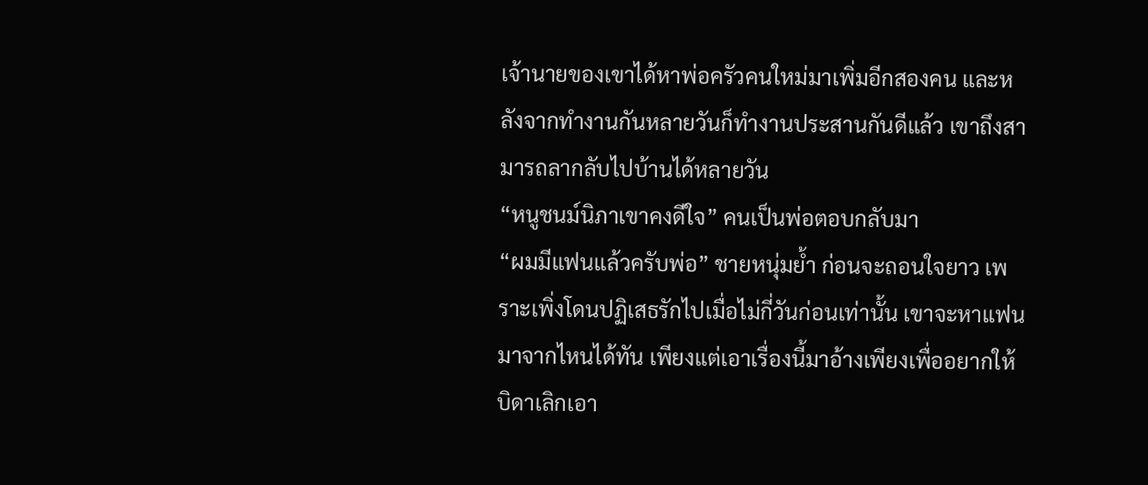เจ้านายของเขาได้หาพ่อครัวคนใหม่มาเพิ่มอีกสองคน และหลังจากทำงานกันหลายวันก็ทำงานประสานกันดีแล้ว เขาถึงสามารถลากลับไปบ้านได้หลายวัน
“หนูชนม์นิภาเขาคงดีใจ” คนเป็นพ่อตอบกลับมา
“ผมมีแฟนแล้วครับพ่อ” ชายหนุ่มย้ำ ก่อนจะถอนใจยาว เพราะเพิ่งโดนปฏิเสธรักไปเมื่อไม่กี่วันก่อนเท่านั้น เขาจะหาแฟนมาจากไหนได้ทัน เพียงแต่เอาเรื่องนี้มาอ้างเพียงเพื่ออยากให้บิดาเลิกเอา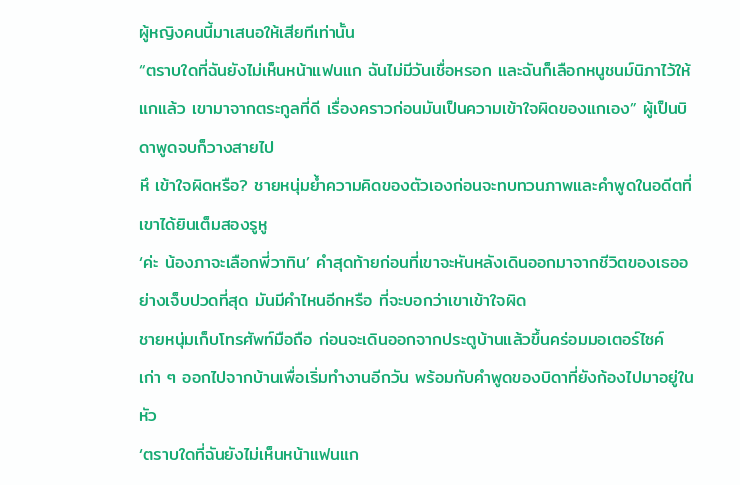ผู้หญิงคนนี้มาเสนอให้เสียทีเท่านั้น
“ตราบใดที่ฉันยังไม่เห็นหน้าแฟนแก ฉันไม่มีวันเชื่อหรอก และฉันก็เลือกหนูชนม์นิภาไว้ให้แกแล้ว เขามาจากตระกูลที่ดี เรื่องคราวก่อนมันเป็นความเข้าใจผิดของแกเอง” ผู้เป็นบิดาพูดจบก็วางสายไป
หึ เข้าใจผิดหรือ? ชายหนุ่มย้ำความคิดของตัวเองก่อนจะทบทวนภาพและคำพูดในอดีตที่เขาได้ยินเต็มสองรูหู
‘ค่ะ น้องภาจะเลือกพี่วาทิน’ คำสุดท้ายก่อนที่เขาจะหันหลังเดินออกมาจากชีวิตของเธออย่างเจ็บปวดที่สุด มันมีคำไหนอีกหรือ ที่จะบอกว่าเขาเข้าใจผิด
ชายหนุ่มเก็บโทรศัพท์มือถือ ก่อนจะเดินออกจากประตูบ้านแล้วขึ้นคร่อมมอเตอร์ไซค์เก่า ๆ ออกไปจากบ้านเพื่อเริ่มทำงานอีกวัน พร้อมกับคำพูดของบิดาที่ยังก้องไปมาอยู่ในหัว
‘ตราบใดที่ฉันยังไม่เห็นหน้าแฟนแก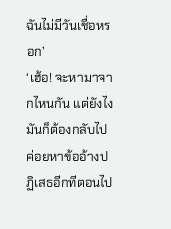ฉันไม่มีวันเชื่อหรอก’
‘เฮ้อ! จะหามาจากไหนกัน แต่ยังไงมันก็ต้องกลับไป ค่อยหาข้ออ้างปฏิเสธอีกทีตอนไป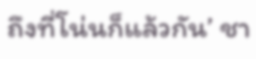ถึงที่โน่นก็แล้วกัน’ ชา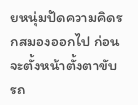ยหนุ่มปัดความคิดรกสมองออกไป ก่อนจะตั้งหน้าตั้งตาขับรถ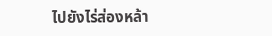ไปยังไร่ส่องหล้า